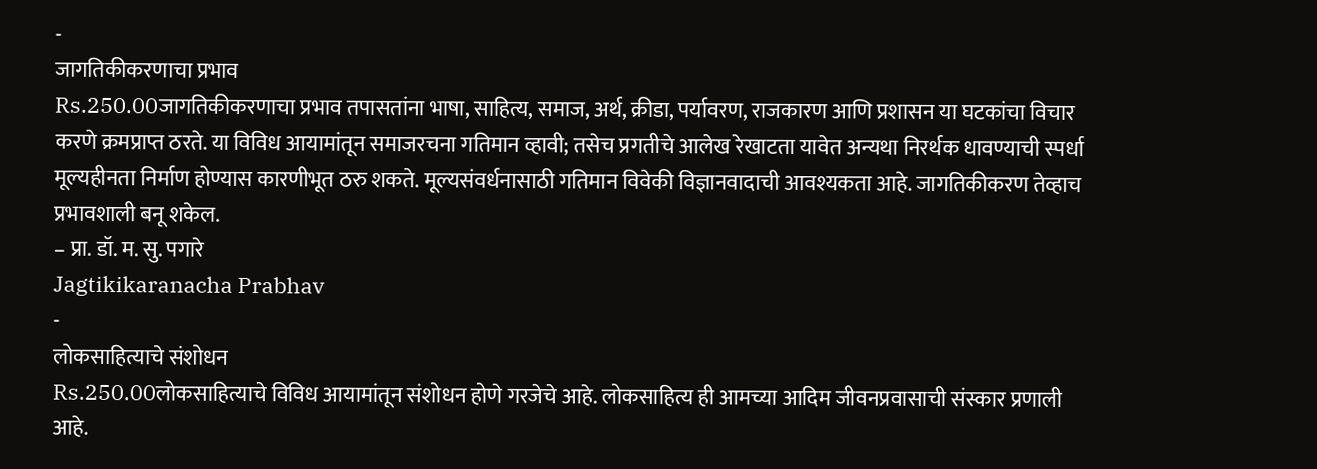-
जागतिकीकरणाचा प्रभाव
Rs.250.00जागतिकीकरणाचा प्रभाव तपासतांना भाषा, साहित्य, समाज, अर्थ, क्रीडा, पर्यावरण, राजकारण आणि प्रशासन या घटकांचा विचार करणे क्रमप्राप्त ठरते. या विविध आयामांतून समाजरचना गतिमान व्हावी; तसेच प्रगतीचे आलेख रेखाटता यावेत अन्यथा निरर्थक धावण्याची स्पर्धा मूल्यहीनता निर्माण होण्यास कारणीभूत ठरु शकते. मूल्यसंवर्धनासाठी गतिमान विवेकी विज्ञानवादाची आवश्यकता आहे. जागतिकीकरण तेव्हाच प्रभावशाली बनू शकेल.
– प्रा. डॉ. म. सु. पगारे
Jagtikikaranacha Prabhav
-
लोकसाहित्याचे संशोधन
Rs.250.00लोकसाहित्याचे विविध आयामांतून संशोधन होणे गरजेचे आहे. लोकसाहित्य ही आमच्या आदिम जीवनप्रवासाची संस्कार प्रणाली आहे.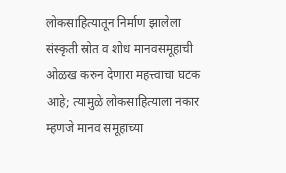लोकसाहित्यातून निर्माण झालेला संस्कृती स्रोत व शोध मानवसमूहाची ओळख करुन देणारा महत्त्वाचा घटक आहे; त्यामुळे लोकसाहित्याला नकार म्हणजे मानव समूहाच्या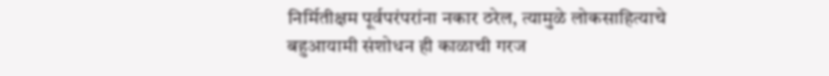निर्मितीक्षम पूर्वपरंपरांना नकार ठरेल, त्यामुळे लोकसाहित्याचे बहुआयामी संशोधन ही काळाची गरज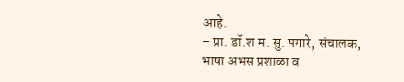आहे.
– प्रा. डॉ.श म. सु. पगारे, संचालक,
भाषा अभस प्रशाळा व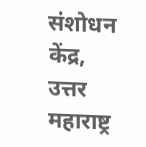संशोधन केंद्र,
उत्तर महाराष्ट्र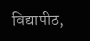विद्यापीठ,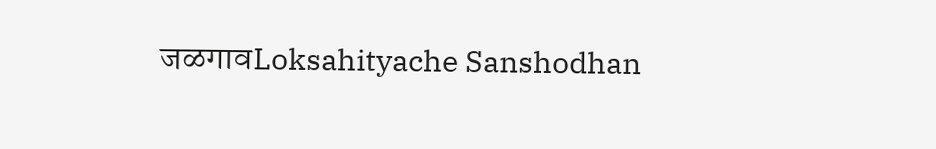जळगावLoksahityache Sanshodhan